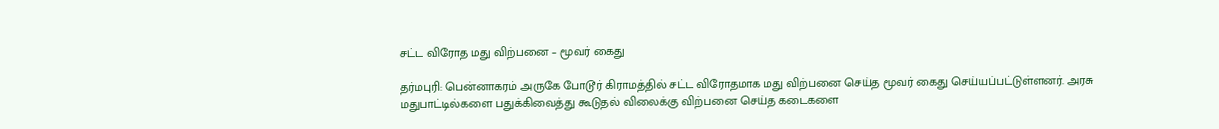சட்ட விரோத மது விற்பனை – மூவர் கைது

தர்மபுரி: பென்னாகரம் அருகே போடூர் கிராமத்தில் சட்ட விரோதமாக மது விற்பனை செய்த மூவர் கைது செய்யப்பட்டுள்ளனர். அரசு மதுபாட்டில்களை பதுக்கிவைத்து கூடுதல் விலைக்கு விற்பனை செய்த கடைகளை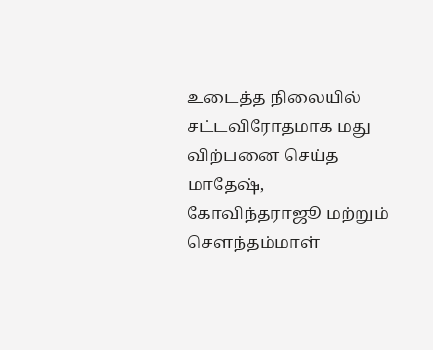உடைத்த நிலையில் சட்டவிரோதமாக மது விற்பனை செய்த மாதேஷ், கோவிந்தராஜூ மற்றும் சௌந்தம்மாள்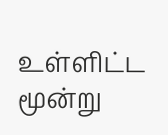உள்ளிட்ட மூன்று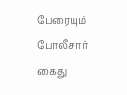பேரையும் போலீசார் கைது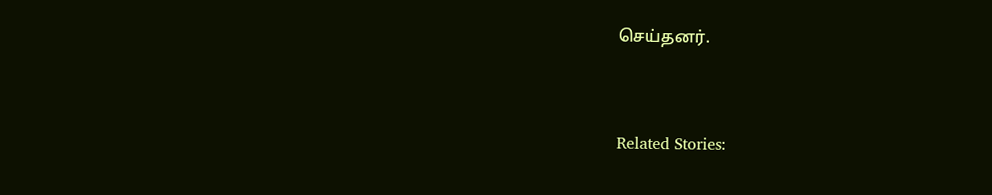செய்தனர்.



Related Stories: